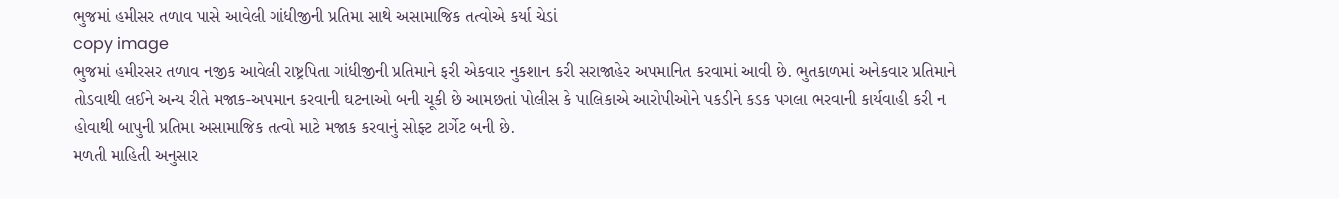ભુજમાં હમીસર તળાવ પાસે આવેલી ગાંધીજીની પ્રતિમા સાથે અસામાજિક તત્વોએ કર્યા ચેડાં
copy image
ભુજમાં હમીરસર તળાવ નજીક આવેલી રાષ્ટ્રપિતા ગાંધીજીની પ્રતિમાને ફરી એકવાર નુકશાન કરી સરાજાહેર અપમાનિત કરવામાં આવી છે. ભુતકાળમાં અનેકવાર પ્રતિમાને તોડવાથી લઈને અન્ય રીતે મજાક-અપમાન કરવાની ઘટનાઓ બની ચૂકી છે આમછતાં પોલીસ કે પાલિકાએ આરોપીઓને પકડીને કડક પગલા ભરવાની કાર્યવાહી કરી ન હોવાથી બાપુની પ્રતિમા અસામાજિક તત્વો માટે મજાક કરવાનું સોફ્ટ ટાર્ગેટ બની છે.
મળતી માહિતી અનુસાર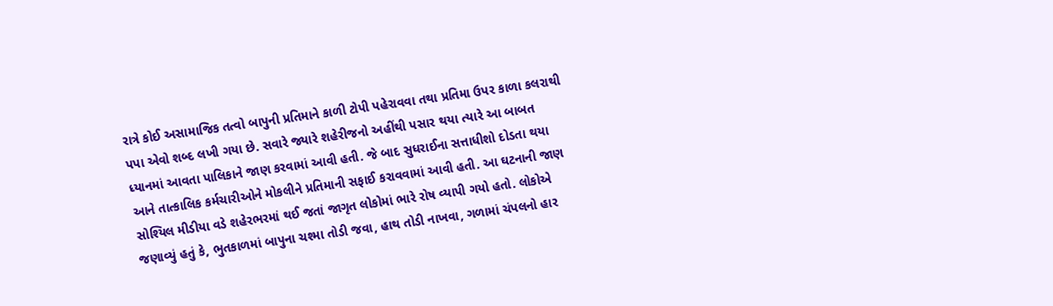રાત્રે કોઈ અસામાજિક તત્વો બાપુની પ્રતિમાને કાળી ટોપી પહેરાવવા તથા પ્રતિમા ઉપર કાળા કલરાથી પપા એવો શબ્દ લખી ગયા છે. સવારે જ્યારે શહેરીજનો અહીંથી પસાર થયા ત્યારે આ બાબત ધ્યાનમાં આવતા પાલિકાને જાણ કરવામાં આવી હતી. જે બાદ સુધરાઈના સત્તાધીશો દોડતા થયા આને તાત્કાલિક કર્મચારીઓને મોકલીને પ્રતિમાની સફાઈ કરાવવામાં આવી હતી. આ ઘટનાની જાણ સોશ્યિલ મીડીયા વડે શહેરભરમાં થઈ જતાં જાગૃત લોકોમાં ભારે રોષ વ્યાપી ગયો હતો. લોકોએ જણાવ્યું હતું કે, ભુતકાળમાં બાપુના ચશ્મા તોડી જવા, હાથ તોડી નાખવા, ગળામાં ચંપલનો હાર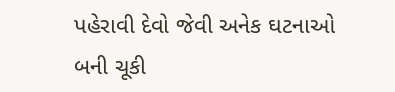પહેરાવી દેવો જેવી અનેક ઘટનાઓ બની ચૂકી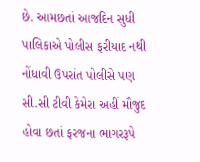છે. આમછતાં આજદિન સુધી પાલિકાએ પોલીસ ફરીયાદ નથી નોંધાવી ઉપરાંત પોલીસે પણ સી.સી ટીવી કેમેરા અહીં મૌજુદ હોવા છતાં ફરજના ભાગરરૂપે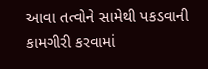આવા તત્વોને સામેથી પકડવાની કામગીરી કરવામાં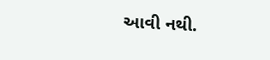આવી નથી.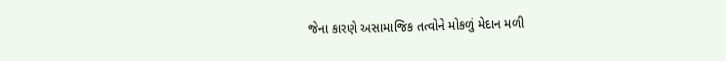જેના કારણે અસામાજિક તત્વોને મોકળું મેદાન મળી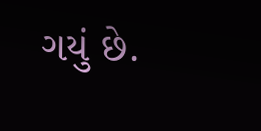ગયું છે.